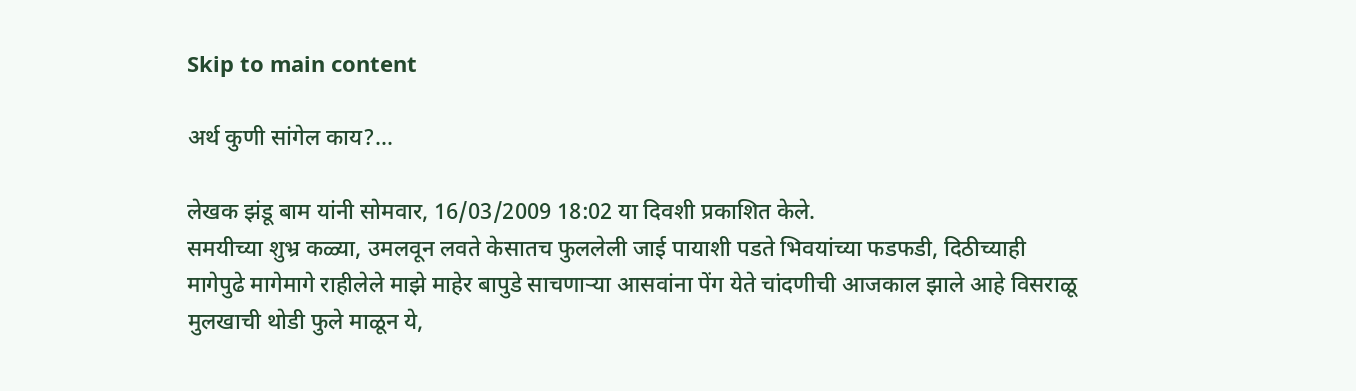Skip to main content

अर्थ कुणी सांगेल काय?...

लेखक झंडू बाम यांनी सोमवार, 16/03/2009 18:02 या दिवशी प्रकाशित केले.
समयीच्या शुभ्र कळ्या, उमलवून लवते केसातच फुललेली जाई पायाशी पडते भिवयांच्या फडफडी, दिठीच्याही मागेपुढे मागेमागे राहीलेले माझे माहेर बापुडे साचणार्‍या आसवांना पेंग येते चांदणीची आजकाल झाले आहे विसराळू मुलखाची थोडी फुले माळून ये,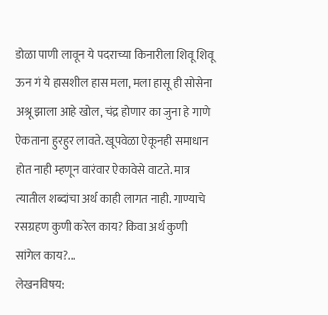डोळा पाणी लावून ये पदराच्या किनारीला शिवू शिवू ऊन गं ये हासशील हास मला, मला हासू ही सोसेना अश्रू झाला आहे खोल, चंद्र होणार का जुना हे गाणे ऐकताना हुरहुर लावते. खूपवेळा ऐकूनही समाधान होत नाही म्हणून वारंवार ऐकावेसे वाटते. मात्र त्यातील शब्दांचा अर्थ काही लागत नाही. गाण्याचे रसग्रहण कुणी करेल काय? किवा अर्थ कुणी सांगेल काय?...
लेखनविषय: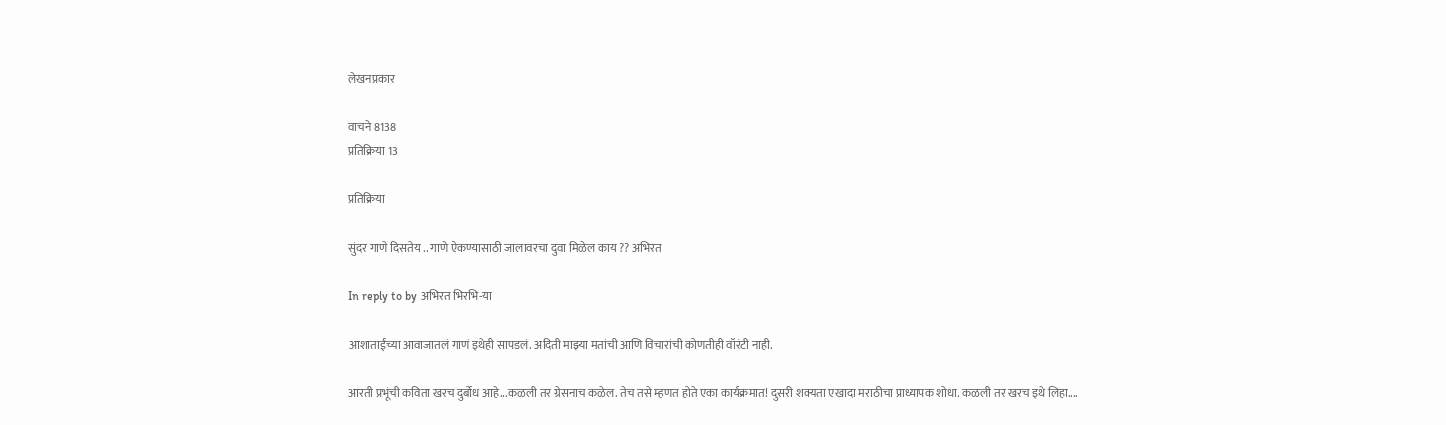लेखनप्रकार

वाचने 8138
प्रतिक्रिया 13

प्रतिक्रिया

सुंदर गाणे दिसतेय .. गाणे ऐकण्यासाठी जालावरचा दुवा मिळेल काय ?? अभिरत

In reply to by अभिरत भिरभि-या

आशाताईंच्या आवाजातलं गाणं इथेही सापडलं. अदिती माझ्या मतांची आणि विचारांची कोणतीही वॉरंटी नाही.

आरती प्रभूंची कविता खरच दुर्बोध आहे...कळली तर ग्रेसनाच कळेल. तेच तसे म्हणत होते एका कार्यक्रमात! दुसरी शक्यता एखादा मराठीचा प्राध्यापक शोधा. कळली तर खरच इथे लिहा....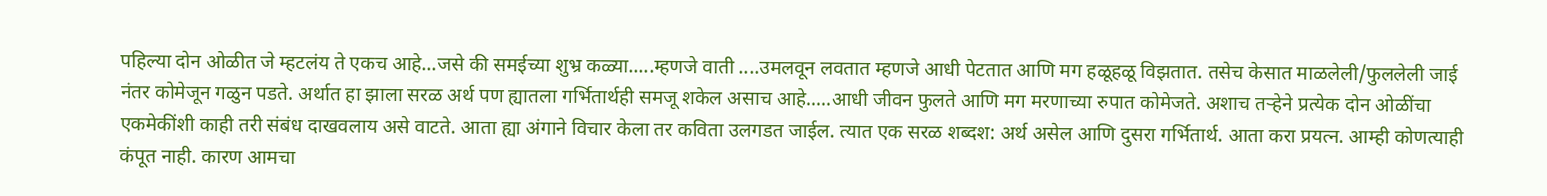पहिल्या दोन ओळीत जे म्हटलंय ते एकच आहे...जसे की समईच्या शुभ्र कळ्या.....म्हणजे वाती ....उमलवून लवतात म्हणजे आधी पेटतात आणि मग हळूहळू विझतात. तसेच केसात माळलेली/फुललेली जाई नंतर कोमेजून गळुन पडते. अर्थात हा झाला सरळ अर्थ पण ह्यातला गर्भितार्थही समजू शकेल असाच आहे.....आधी जीवन फुलते आणि मग मरणाच्या रुपात कोमेजते. अशाच तर्‍हेने प्रत्येक दोन ओळींचा एकमेकींशी काही तरी संबंध दाखवलाय असे वाटते. आता ह्या अंगाने विचार केला तर कविता उलगडत जाईल. त्यात एक सरळ शब्दश: अर्थ असेल आणि दुसरा गर्भितार्थ. आता करा प्रयत्न. आम्ही कोणत्याही कंपूत नाही. कारण आमचा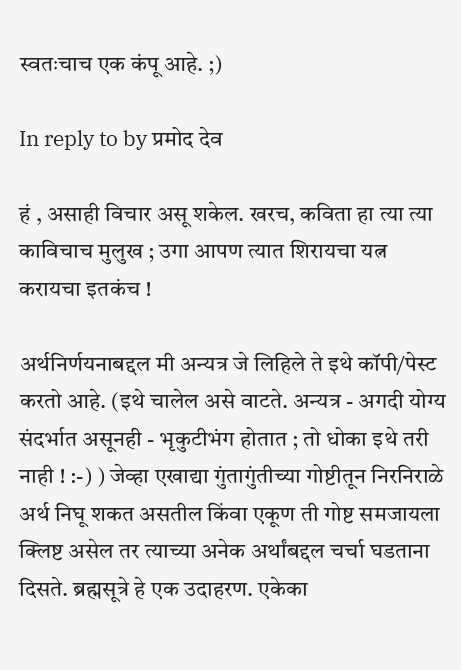स्वतःचाच एक कंपू आहे. ;)

In reply to by प्रमोद देव

हं , असाही विचार असू शकेल. खरच, कविता हा त्या त्या काविचाच मुलुख ; उगा आपण त्यात शिरायचा यत्न करायचा इतकंच !

अर्थनिर्णयनाबद्दल मी अन्यत्र जे लिहिले ते इथे कॉपी/पेस्ट करतो आहे. (इथे चालेल असे वाटते. अन्यत्र - अगदी योग्य संदर्भात असूनही - भृकुटीभंग होतात ; तो धोका इथे तरी नाही ! :-) ) जेव्हा एखाद्या गुंतागुंतीच्या गोष्टीतून निरनिराळे अर्थ निघू शकत असतील किंवा एकूण ती गोष्ट समजायला क्लिष्ट असेल तर त्याच्या अनेक अर्थांबद्दल चर्चा घडताना दिसते. ब्रह्मसूत्रे हे एक उदाहरण. एकेका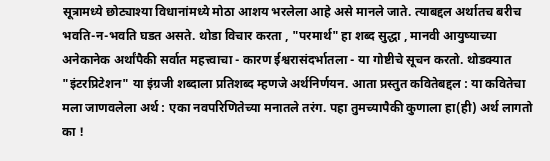सूत्रामध्ये छोट्याश्या विधानांमध्ये मोठा आशय भरलेला आहे असे मानले जाते. त्याबद्दल अर्थातच बरीच भवति-न-भवति घडत असते. थोडा विचार करता , "परमार्थ" हा शब्द सुद्धा , मानवी आयुष्याच्या अनेकानेक अर्थांपैकी सर्वात महत्त्वाचा - कारण ईश्वरासंदर्भातला - या गोष्टीचे सूचन करतो. थोडक्यात "इंटरप्रिटेशन" या इंग्रजी शब्दाला प्रतिशब्द म्हणजे अर्थनिर्णयन. आता प्रस्तुत कवितेबद्दल : या कवितेचा मला जाणवलेला अर्थ : एका नवपरिणितेच्या मनातले तरंग. पहा तुमच्यापैकी कुणाला हा(ही) अर्थ लागतो का !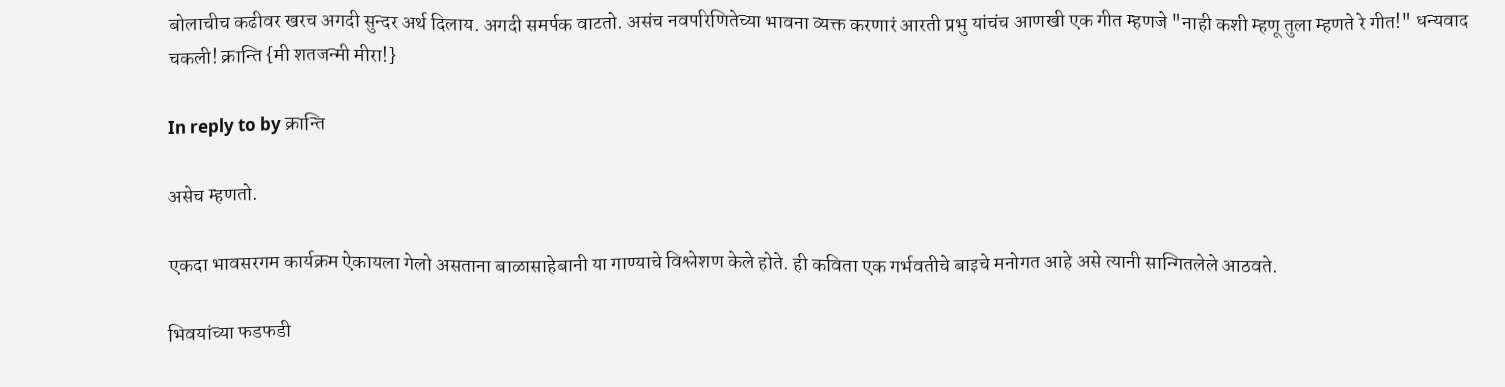बोलाचीच कढीवर खरच अगदी सुन्दर अर्थ दिलाय. अगदी समर्पक वाटतो. असंच नवपरिणितेच्या भावना व्यक्त करणारं आरती प्रभु यांचंच आणखी एक गीत म्हणजे "नाही कशी म्हणू तुला म्हणते रे गीत!" धन्यवाद चकली! क्रान्ति {मी शतजन्मी मीरा!}

In reply to by क्रान्ति

असेच म्हणतो.

एकदा भावसरगम कार्यक्रम ऐकायला गेलो असताना बाळासाहेबानी या गाण्याचे विश्लेशण केले होते. ही कविता एक गर्भवतीचे बाइचे मनोगत आहे असे त्यानी सान्गितलेले आठवते.

भिवयांच्या फडफडी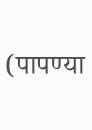(पापण्या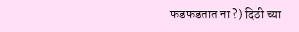फडफडतात ना ?) दिठी च्या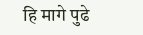हि मागे पुढे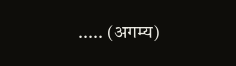..... (अगम्य)